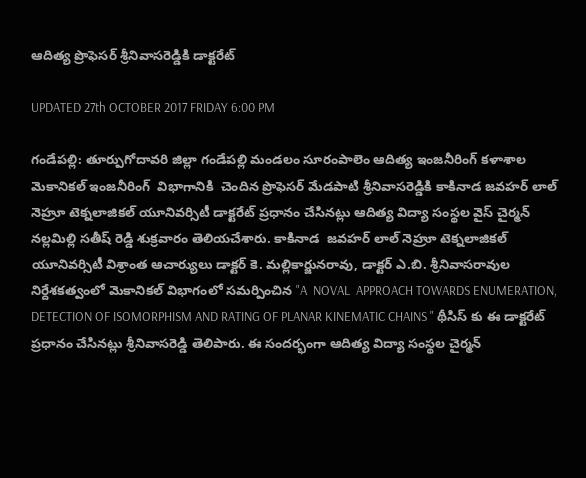ఆదిత్య ప్రొఫెసర్ శ్రీనివాసరెడ్డికి డాక్టరేట్

UPDATED 27th OCTOBER 2017 FRIDAY 6:00 PM

గండేపల్లి: తూర్పుగోదావరి జిల్లా గండేపల్లి మండలం సూరంపాలెం ఆదిత్య ఇంజనీరింగ్ కళాశాల మెకానికల్ ఇంజనీరింగ్  విభాగానికి  చెందిన ప్రొఫెసర్ మేడపాటి శ్రీనివాసరెడ్డికి కాకినాడ జవహర్ లాల్ నెహ్రూ టెక్నలాజికల్ యూనివర్సిటీ డాక్టరేట్ ప్రధానం చేసినట్లు ఆదిత్య విద్యా సంస్థల వైస్ చైర్మన్ నల్లమిల్లి సతీష్ రెడ్డి శుక్రవారం తెలియచేశారు. కాకినాడ  జవహర్ లాల్ నెహ్రూ టెక్నలాజికల్ యూనివర్సిటీ విశ్రాంత ఆచార్యులు డాక్టర్ కె. మల్లికార్జునరావు, డాక్టర్ ఎ.బి. శ్రీనివాసరావుల నిర్దేశకత్వంలో మెకానికల్ విభాగంలో సమర్పించిన "A  NOVAL  APPROACH TOWARDS ENUMERATION, DETECTION OF ISOMORPHISM AND RATING OF PLANAR KINEMATIC CHAINS " థీసిస్ కు ఈ డాక్టరేట్ ప్రధానం చేసినట్లు శ్రీనివాసరెడ్డి తెలిపారు. ఈ సందర్భంగా ఆదిత్య విద్యా సంస్థల చైర్మన్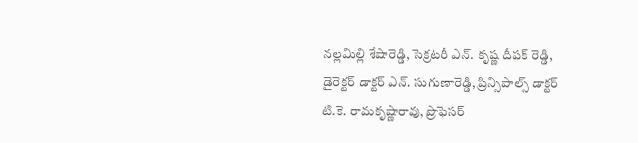నల్లమిల్లి శేషారెడ్డి, సెక్రటరీ ఎన్. కృష్ణ దీపక్ రెడ్డి, డైరెక్టర్ డాక్టర్ ఎన్. సుగుణారెడ్డి, ప్రిన్సిపాల్స్ డాక్టర్ టి.కె. రామకృష్ణారావు, ప్రొఫెసర్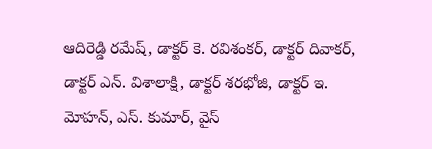ఆదిరెడ్డి రమేష్, డాక్టర్ కె. రవిశంకర్, డాక్టర్ దివాకర్, డాక్టర్ ఎన్. విశాలాక్షి, డాక్టర్ శరభోజి, డాక్టర్ ఇ. మోహన్, ఎస్. కుమార్, వైస్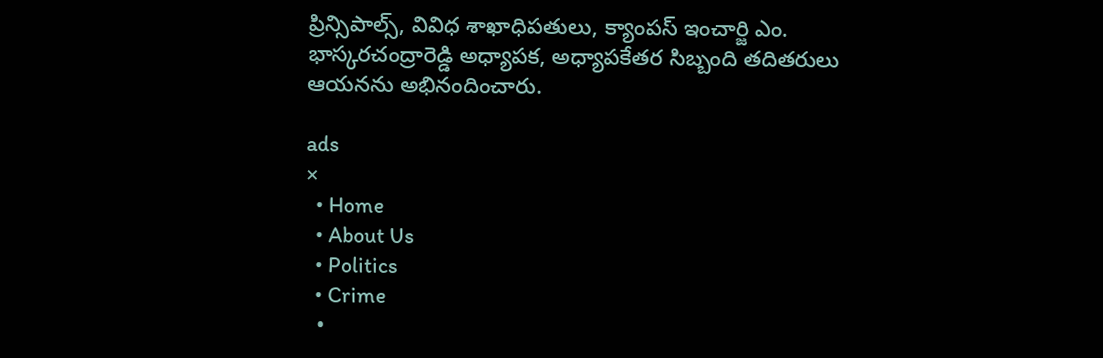ప్రిన్సిపాల్స్, వివిధ శాఖాధిపతులు, క్యాంపస్ ఇంచార్జి ఎం. భాస్కరచంద్రారెడ్డి అధ్యాపక, అధ్యాపకేతర సిబ్బంది తదితరులు ఆయనను అభినందించారు.

ads
×
  • Home
  • About Us
  • Politics
  • Crime
  •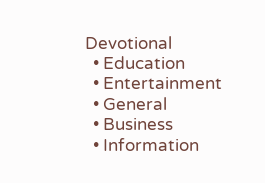Devotional
  • Education
  • Entertainment
  • General
  • Business
  • Information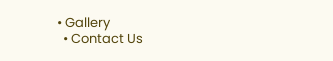• Gallery
  • Contact Us